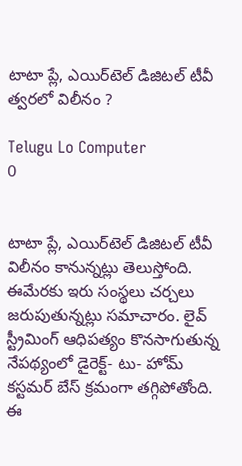టాటా ప్లే, ఎయిర్‌టెల్‌ డిజిటల్‌ టీవీ త్వరలో విలీనం ?

Telugu Lo Computer
0


టాటా ప్లే, ఎయిర్‌టెల్‌ డిజిటల్ టీవీ విలీనం కానున్నట్లు తెలుస్తోంది. ఈమేరకు ఇరు సంస్థలు చర్చలు జరుపుతున్నట్లు సమాచారం. లైవ్‌ స్ట్రీమింగ్‌ ఆధిపత్యం కొనసాగుతున్న నేపథ్యంలో డైరెక్ట్‌- టు- హోమ్‌  కస్టమర్‌ బేస్‌ క్రమంగా తగ్గిపోతోంది. ఈ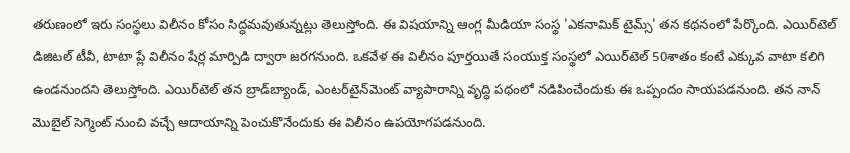తరుణంలో ఇరు సంస్థలు విలీనం కోసం సిద్ధమవుతున్నట్లు తెలుస్తోంది. ఈ విషయాన్ని ఆంగ్ల మీడియా సంస్థ 'ఎకనామిక్‌ టైమ్స్‌' తన కథనంలో పేర్కొంది. ఎయిర్‌టెల్‌ డిజిటల్‌ టీవీ, టాటా ప్లే విలీనం షేర్ల మార్పిడి ద్వారా జరగనుంది. ఒకవేళ ఈ విలీనం పూర్తయితే సంయుక్త సంస్థలో ఎయిర్‌టెల్‌ 50శాతం కంటే ఎక్కువ వాటా కలిగి ఉండనుందని తెలుస్తోంది. ఎయిర్‌టెల్‌ తన బ్రాడ్‌బ్యాండ్‌, ఎంటర్‌టైన్‌మెంట్‌ వ్యాపారాన్ని వృద్ధి పథంలో నడిపించేందుకు ఈ ఒప్పందం సాయపడనుంది. తన నాన్‌ మొబైల్‌ సెగ్మెంట్‌ నుంచి వచ్చే ఆదాయాన్ని పెంచుకొనేందుకు ఈ విలీనం ఉపయోగపడనుంది.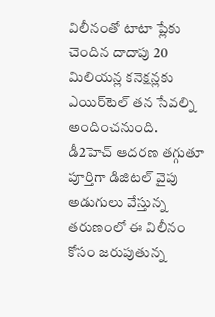విలీనంతో టాటా ప్లేకు చెందిన దాదాపు 20 మిలియన్ల కనెక్షన్లకు ఎయిర్‌టెల్ తన సేవల్ని అందించనుంది. డీ2హెచ్‌ ఆదరణ తగ్గుతూ పూర్తిగా డిజిటల్‌ వైపు అడుగులు వేస్తున్న తరుణంలో ఈ విలీనం కోసం జరుపుతున్న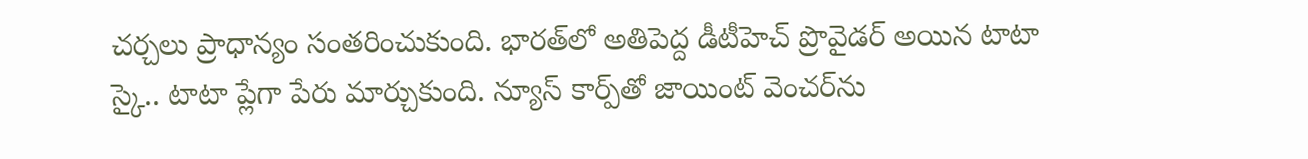చర్చలు ప్రాధాన్యం సంతరించుకుంది. భారత్‌లో అతిపెద్ద డీటీహెచ్‌ ప్రొవైడర్‌ అయిన టాటా స్కై.. టాటా ప్లేగా పేరు మార్చుకుంది. న్యూస్‌ కార్ప్‌తో జాయింట్‌ వెంచర్‌ను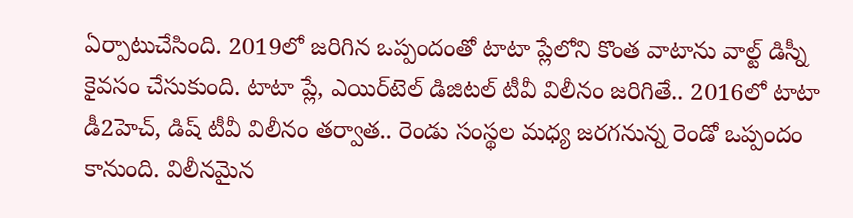ఏర్పాటుచేసింది. 2019లో జరిగిన ఒప్పందంతో టాటా ప్లేలోని కొంత వాటాను వాల్ట్ డిస్నీ కైవసం చేసుకుంది. టాటా ప్లే, ఎయిర్‌టెల్‌ డిజిటల్‌ టీవీ విలీనం జరిగితే.. 2016లో టాటా డీ2హెచ్‌, డిష్‌ టీవీ విలీనం తర్వాత.. రెండు సంస్థల మధ్య జరగనున్న రెండో ఒప్పందం కానుంది. విలీనమైన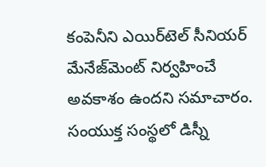కంపెనీని ఎయిర్‌టెల్ సీనియర్‌ మేనేజ్‌మెంట్‌ నిర్వహించే అవకాశం ఉందని సమాచారం. సంయుక్త సంస్థలో డిస్నీ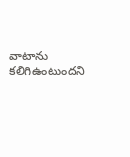వాటాను కలిగిఉంటుందని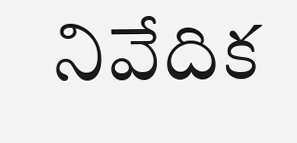నివేదిక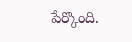పేర్కొంది.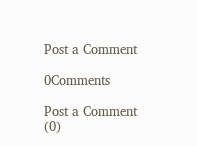Post a Comment

0Comments

Post a Comment (0)